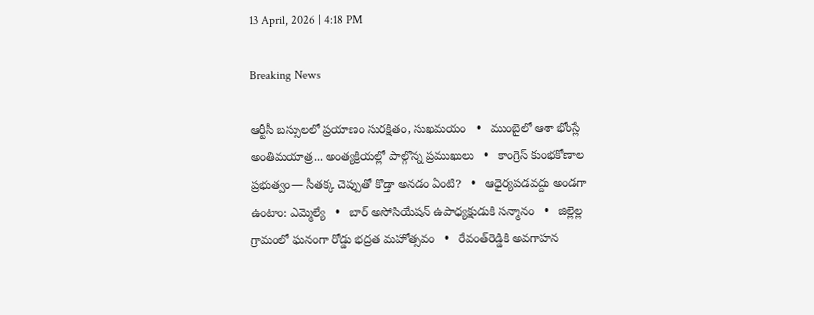13 April, 2026 | 4:18 PM

Breaking News

ఆర్టీసీ బస్సులలో ప్రయాణం సురక్షితం, సుఖమయం   •   ముంబైలో ఆశా భోంస్లే అంతిమయాత్ర... అంత్యక్రియల్లో పాల్గొన్న ప్రముఖులు   •   కాంగ్రెస్ కుంభకోణాల ప్రభుత్వం— సీతక్క చెప్పుతో కొడ్తా అనడం ఏంటి?   •   ఆధైర్యపడవద్దు అండగా ఉంటాం: ఎమ్మెల్యే   •   బార్ అసోసియేషన్ ఉపాధ్యక్షుడుకి సన్మానం   •   జిల్లెల్ల గ్రామంలో ఘనంగా రోడ్డు భద్రత మహోత్సవం   •   రేవంత్‌రెడ్డికి అవగాహన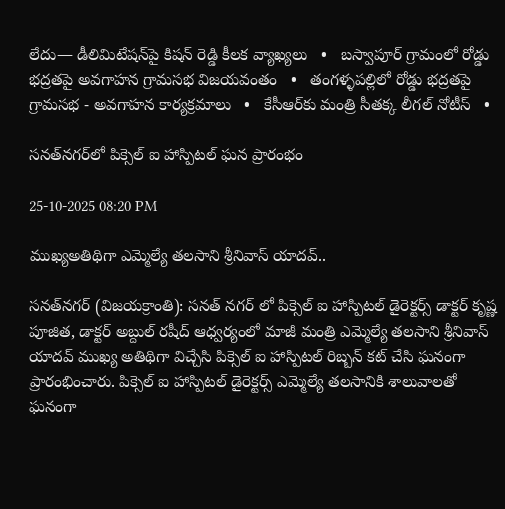లేదు— డీలిమిటేషన్‌పై కిషన్ రెడ్డి కీలక వ్యాఖ్యలు   •   బస్వాపూర్ గ్రామంలో రోడ్డు భద్రతపై అవగాహన గ్రామసభ విజయవంతం   •   తంగళ్ళపల్లిలో రోడ్డు భద్రతపై గ్రామసభ - అవగాహన కార్యక్రమాలు   •   కేసీఆర్‌కు మంత్రి సీతక్క లీగల్‌ నోటీస్   •

సనత్‌నగర్‌లో పిక్సెల్ ఐ హాస్పిటల్ ఘన ప్రారంభం

25-10-2025 08:20 PM

ముఖ్యఅతిథిగా ఎమ్మెల్యే తలసాని శ్రీనివాస్ యాదవ్..

సనత్‌నగర్ (విజయక్రాంతి): సనత్ నగర్ లో పిక్సెల్ ఐ హాస్పిటల్ డైరెక్టర్స్ డాక్టర్ కృష్ణ పూజిత, డాక్టర్ అబ్దుల్ రషీద్ ఆధ్వర్యంలో మాజీ మంత్రి ఎమ్మెల్యే తలసాని శ్రీనివాస్ యాదవ్ ముఖ్య అతిథిగా విచ్చేసి పిక్సెల్ ఐ హాస్పిటల్ రిబ్బన్ కట్ చేసి ఘనంగా ప్రారంభించారు. పిక్సెల్ ఐ హాస్పిటల్ డైరెక్టర్స్ ఎమ్మెల్యే తలసానికి శాలువాలతో ఘనంగా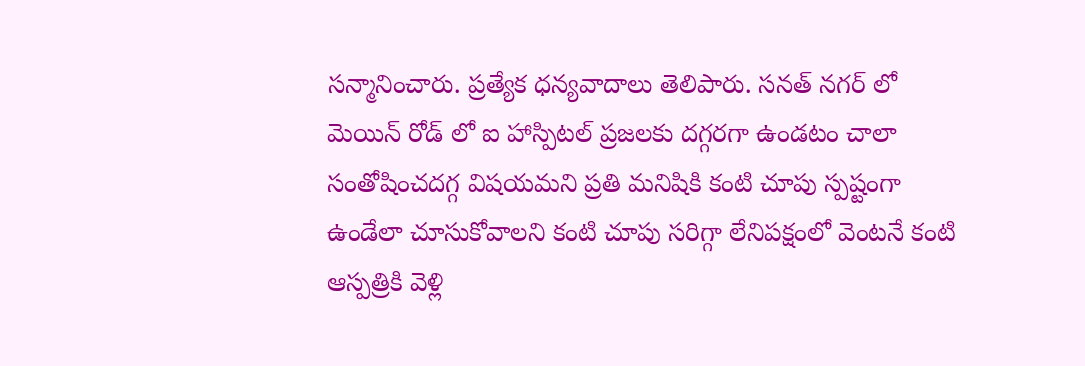సన్మానించారు. ప్రత్యేక ధన్యవాదాలు తెలిపారు. సనత్ నగర్ లో మెయిన్ రోడ్ లో ఐ హాస్పిటల్ ప్రజలకు దగ్గరగా ఉండటం చాలా సంతోషించదగ్గ విషయమని ప్రతి మనిషికి కంటి చూపు స్పష్టంగా ఉండేలా చూసుకోవాలని కంటి చూపు సరిగ్గా లేనిపక్షంలో వెంటనే కంటి ఆస్పత్రికి వెళ్లి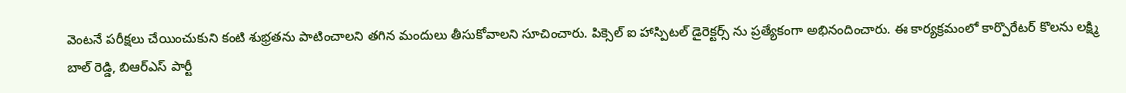వెంటనే పరీక్షలు చేయించుకుని కంటి శుభ్రతను పాటించాలని తగిన మందులు తీసుకోవాలని సూచించారు. పిక్సెల్ ఐ హాస్పిటల్ డైరెక్టర్స్ ను ప్రత్యేకంగా అభినందించారు. ఈ కార్యక్రమంలో కార్పొరేటర్ కొలను లక్ష్మి బాల్ రెడ్డి, బిఆర్ఎస్ పార్టీ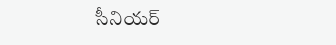సీనియర్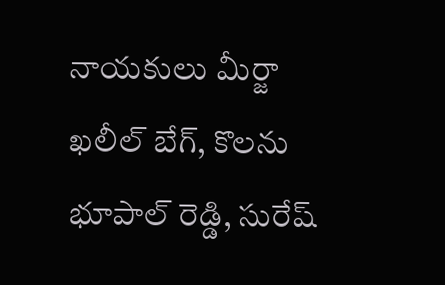నాయకులు మీర్జా ఖలీల్ బేగ్, కొలను భూపాల్ రెడ్డి, సురేష్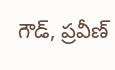గౌడ్, ప్రవీణ్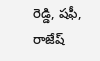రెడ్డి, షఫీ, రాజేష్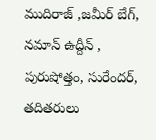ముదిరాజ్ ,జమీర్ బేగ్, నమాన్ ఉద్దీన్ , పురుషోత్తం, సురేందర్, తదితరులు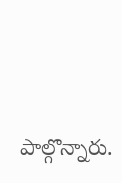పాల్గొన్నారు.